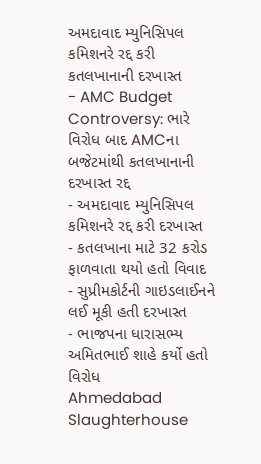અમદાવાદ મ્યુનિસિપલ કમિશનરે રદ્દ કરી કતલખાનાની દરખાસ્ત
- AMC Budget Controversy: ભારે વિરોધ બાદ AMCના બજેટમાંથી કતલખાનાની દરખાસ્ત રદ્દ
- અમદાવાદ મ્યુનિસિપલ કમિશનરે રદ્દ કરી દરખાસ્ત
- કતલખાના માટે 32 કરોડ ફાળવાતા થયો હતો વિવાદ
- સુપ્રીમકોર્ટની ગાઇડલાઈનને લઈ મૂકી હતી દરખાસ્ત
- ભાજપના ધારાસભ્ય અમિતભાઈ શાહે કર્યો હતો વિરોધ
Ahmedabad Slaughterhouse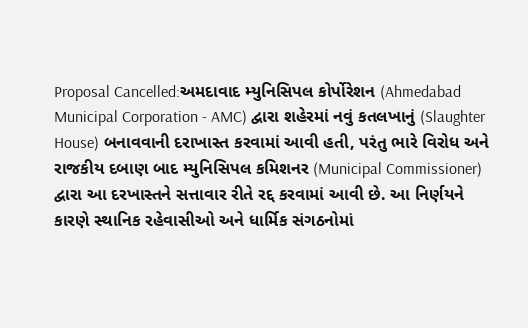Proposal Cancelled:અમદાવાદ મ્યુનિસિપલ કોર્પોરેશન (Ahmedabad Municipal Corporation - AMC) દ્વારા શહેરમાં નવું કતલખાનું (Slaughter House) બનાવવાની દરાખાસ્ત કરવામાં આવી હતી, પરંતુ ભારે વિરોધ અને રાજકીય દબાણ બાદ મ્યુનિસિપલ કમિશનર (Municipal Commissioner) દ્વારા આ દરખાસ્તને સત્તાવાર રીતે રદ્દ કરવામાં આવી છે. આ નિર્ણયને કારણે સ્થાનિક રહેવાસીઓ અને ધાર્મિક સંગઠનોમાં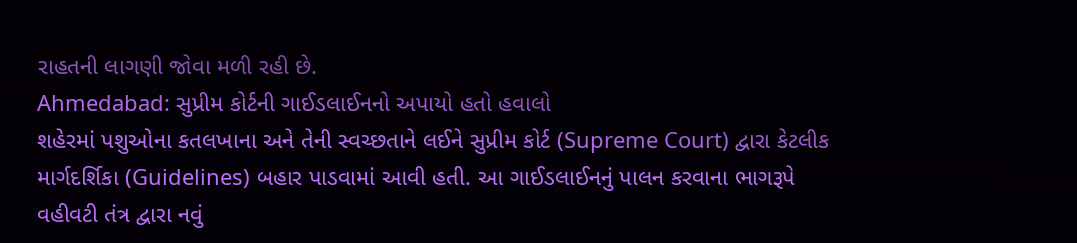રાહતની લાગણી જોવા મળી રહી છે.
Ahmedabad: સુપ્રીમ કોર્ટની ગાઈડલાઈનનો અપાયો હતો હવાલો
શહેરમાં પશુઓના કતલખાના અને તેની સ્વચ્છતાને લઈને સુપ્રીમ કોર્ટ (Supreme Court) દ્વારા કેટલીક માર્ગદર્શિકા (Guidelines) બહાર પાડવામાં આવી હતી. આ ગાઈડલાઈનનું પાલન કરવાના ભાગરૂપે વહીવટી તંત્ર દ્વારા નવું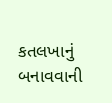કતલખાનું બનાવવાની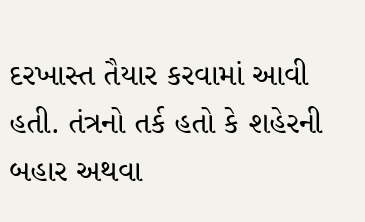દરખાસ્ત તૈયાર કરવામાં આવી હતી. તંત્રનો તર્ક હતો કે શહેરની બહાર અથવા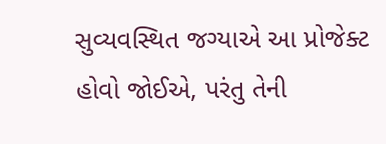સુવ્યવસ્થિત જગ્યાએ આ પ્રોજેક્ટ હોવો જોઈએ, પરંતુ તેની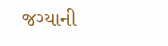જગ્યાની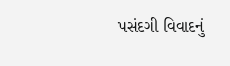પસંદગી વિવાદનું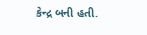કેન્દ્ર બની હતી.